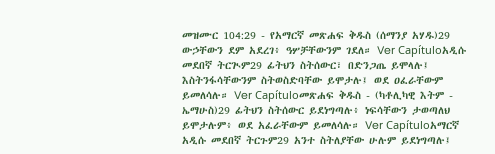መዝሙር 104:29 - የአማርኛ መጽሐፍ ቅዱስ (ሰማንያ አሃዱ)29 ውኃቸውን ደም አደረገ፥ ዓሦቻቸውንም ገደለ። Ver Capítuloአዲሱ መደበኛ ትርጒም29 ፊትህን ስትሰውር፣ በድንጋጤ ይሞላሉ፤ እስትንፋሳቸውንም ስትወስድባቸው ይሞታሉ፤ ወደ ዐፈራቸውም ይመለሳሉ። Ver Capítuloመጽሐፍ ቅዱስ - (ካቶሊካዊ እትም - ኤማሁስ)29 ፊትህን ስትሰውር ይደነግጣሉ፥ ነፍሳቸውን ታወጣለህ ይሞታሉም፥ ወደ አፈራቸውም ይመለሳሉ። Ver Capítuloአማርኛ አዲሱ መደበኛ ትርጉም29 አንተ ስትለያቸው ሁሉም ይደነግጣሉ፤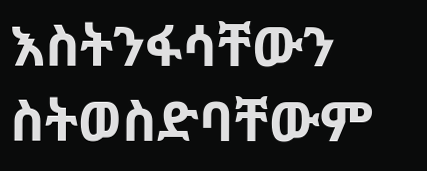እስትንፋሳቸውን ስትወስድባቸውም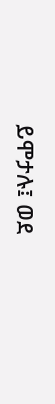ይሞታሉ፤ ወደ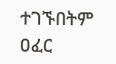ተገኙበትም ዐፈር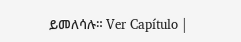ይመለሳሉ። Ver Capítulo |